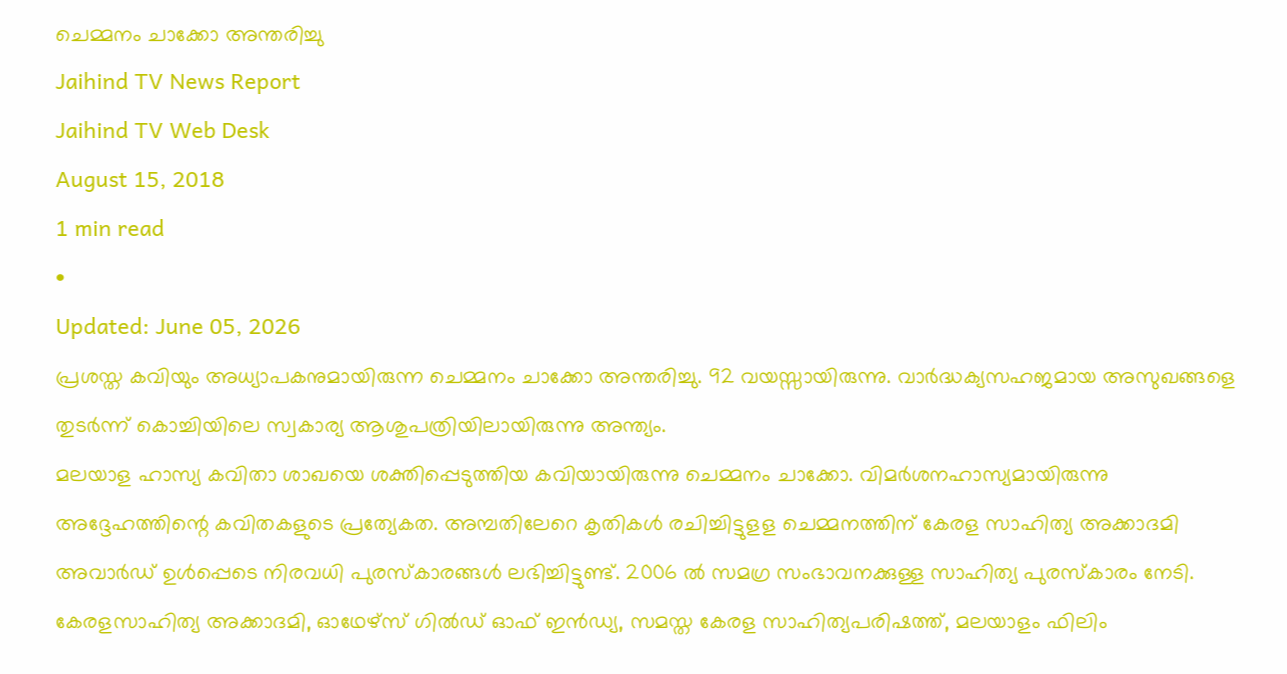ചെമ്മനം ചാക്കോ അന്തരിച്ചു
Jaihind TV News Report
Jaihind TV Web Desk
August 15, 2018
1 min read
•
Updated: June 05, 2026
പ്രശസ്ത കവിയും അധ്യാപകനുമായിരുന്ന ചെമ്മനം ചാക്കോ അന്തരിച്ചു. 92 വയസ്സായിരുന്നു. വാർദ്ധക്യസഹജമായ അസുഖങ്ങളെ തുടർന്ന് കൊച്ചിയിലെ സ്വകാര്യ ആശുപത്രിയിലായിരുന്നു അന്ത്യം.
മലയാള ഹാസ്യ കവിതാ ശാഖയെ ശക്തിപ്പെടുത്തിയ കവിയായിരുന്നു ചെമ്മനം ചാക്കോ. വിമർശനഹാസ്യമായിരുന്നു അദ്ദേഹത്തിന്റെ കവിതകളുടെ പ്രത്യേകത. അമ്പതിലേറെ കൃതികൾ രചിച്ചിട്ടുളള ചെമ്മനത്തിന് കേരള സാഹിത്യ അക്കാദമി അവാർഡ് ഉൾപ്പെടെ നിരവധി പുരസ്കാരങ്ങൾ ലഭിച്ചിട്ടുണ്ട്. 2006 ൽ സമഗ്ര സംഭാവനക്കുള്ള സാഹിത്യ പുരസ്കാരം നേടി. കേരളസാഹിത്യ അക്കാദമി, ഓഥേഴ്സ് ഗിൽഡ് ഓഫ് ഇൻഡ്യ, സമസ്ത കേരള സാഹിത്യപരിഷത്ത്, മലയാളം ഫിലിം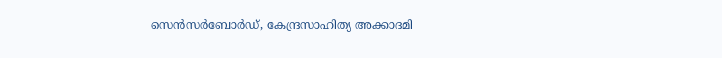സെൻസർബോർഡ്, കേന്ദ്രസാഹിത്യ അക്കാദമി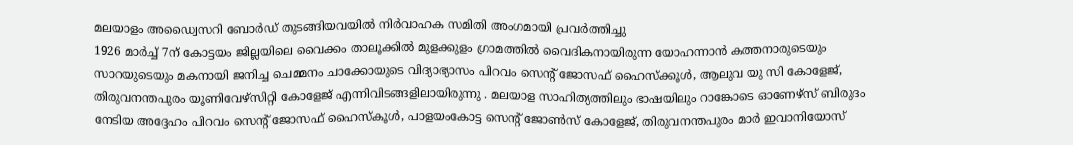മലയാളം അഡ്വൈസറി ബോർഡ് തുടങ്ങിയവയിൽ നിർവാഹക സമിതി അംഗമായി പ്രവർത്തിച്ചു
1926 മാർച്ച് 7ന് കോട്ടയം ജില്ലയിലെ വൈക്കം താലൂക്കിൽ മുളക്കുളം ഗ്രാമത്തിൽ വൈദികനായിരുന്ന യോഹന്നാൻ കത്തനാരുടെയും സാറയുടെയും മകനായി ജനിച്ച ചെമ്മനം ചാക്കോയുടെ വിദ്യാഭ്യാസം പിറവം സെന്റ് ജോസഫ് ഹൈസ്ക്കൂൾ, ആലുവ യു സി കോളേജ്, തിരുവനന്തപുരം യൂണിവേഴ്സിറ്റി കോളേജ് എന്നിവിടങ്ങളിലായിരുന്നു . മലയാള സാഹിത്യത്തിലും ഭാഷയിലും റാങ്കോടെ ഓണേഴ്സ് ബിരുദം നേടിയ അദ്ദേഹം പിറവം സെന്റ് ജോസഫ് ഹൈസ്കൂൾ, പാളയംകോട്ട സെന്റ് ജോൺസ് കോളേജ്, തിരുവനന്തപുരം മാർ ഇവാനിയോസ്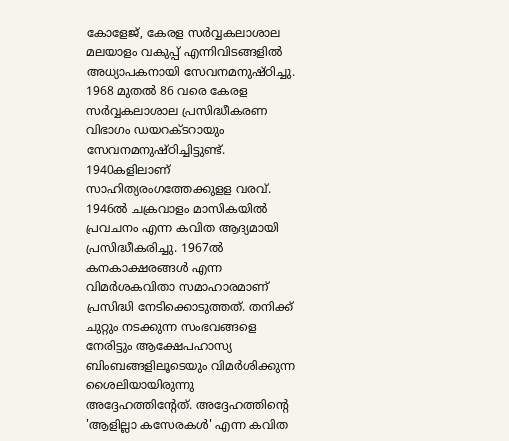കോളേജ്, കേരള സർവ്വകലാശാല മലയാളം വകുപ്പ് എന്നിവിടങ്ങളിൽ അധ്യാപകനായി സേവനമനുഷ്ഠിച്ചു.
1968 മുതൽ 86 വരെ കേരള സർവ്വകലാശാല പ്രസിദ്ധീകരണ വിഭാഗം ഡയറക്ടറായും സേവനമനുഷ്ഠിച്ചിട്ടുണ്ട്. 1940കളിലാണ് സാഹിത്യരംഗത്തേക്കുളള വരവ്. 1946ൽ ചക്രവാളം മാസികയിൽ പ്രവചനം എന്ന കവിത ആദ്യമായി പ്രസിദ്ധീകരിച്ചു. 1967ൽ കനകാക്ഷരങ്ങൾ എന്ന വിമർശകവിതാ സമാഹാരമാണ് പ്രസിദ്ധി നേടിക്കൊടുത്തത്. തനിക്ക് ചുറ്റും നടക്കുന്ന സംഭവങ്ങളെ നേരിട്ടും ആക്ഷേപഹാസ്യ ബിംബങ്ങളിലൂടെയും വിമർശിക്കുന്ന ശൈലിയായിരുന്നു അദ്ദേഹത്തിന്റേത്. അദ്ദേഹത്തിന്റെ 'ആളില്ലാ കസേരകൾ' എന്ന കവിത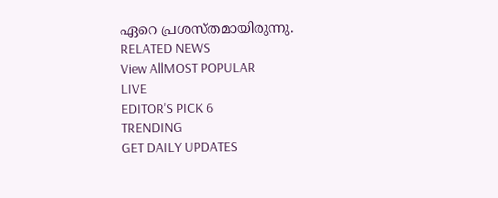ഏറെ പ്രശസ്തമായിരുന്നു.
RELATED NEWS
View AllMOST POPULAR
LIVE
EDITOR'S PICK 6
TRENDING
GET DAILY UPDATES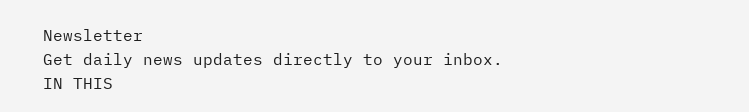Newsletter
Get daily news updates directly to your inbox.
IN THIS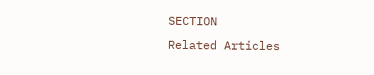SECTION
Related Articles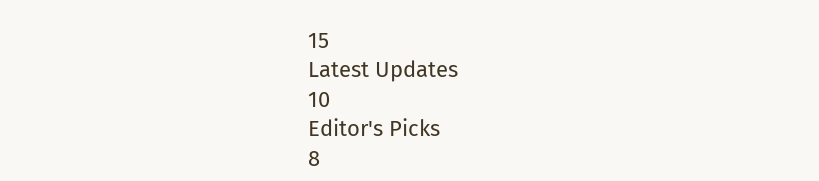15
Latest Updates
10
Editor's Picks
8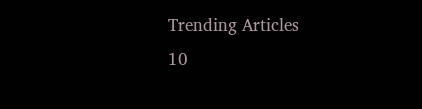Trending Articles
10